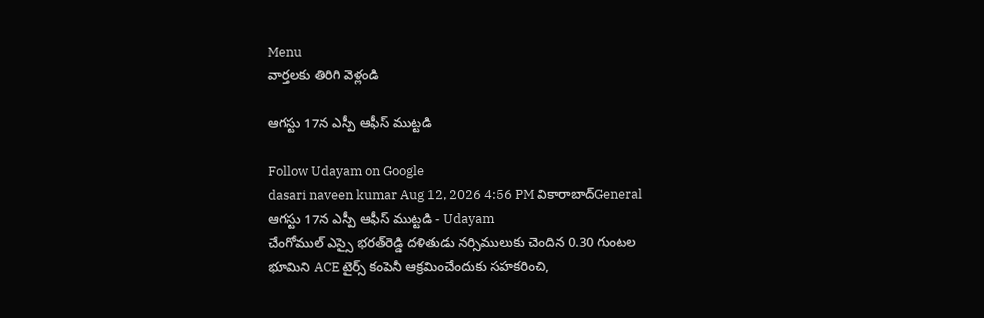Menu
వార్తలకు తిరిగి వెళ్లండి

ఆగస్టు 17న ఎస్పీ ఆఫీస్ ముట్టడి

Follow Udayam on Google
dasari naveen kumar Aug 12, 2026 4:56 PM వికారాబాద్General
ఆగస్టు 17న ఎస్పీ ఆఫీస్ ముట్టడి - Udayam
చేంగోముల్ ఎస్సై భరత్‌రెడ్డి దళితుడు నర్సిములుకు చెందిన 0.30 గుంటల భూమిని ACE టైర్స్ కంపెనీ ఆక్రమించేందుకు సహకరించి,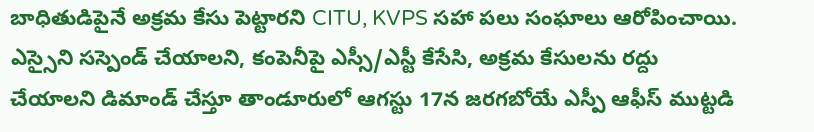బాధితుడిపైనే అక్రమ కేసు పెట్టారని CITU, KVPS సహా పలు సంఘాలు ఆరోపించాయి. ఎస్సైని సస్పెండ్ చేయాలని, కంపెనీపై ఎస్సీ/ఎస్టీ కేసేసి, అక్రమ కేసులను రద్దు చేయాలని డిమాండ్ చేస్తూ తాండూరులో ఆగస్టు 17న జరగబోయే ఎస్పీ ఆఫీస్ ముట్టడి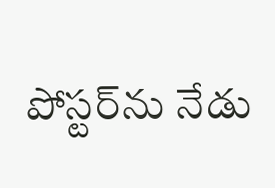పోస్టర్‌ను నేడు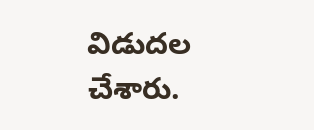విడుదల చేశారు.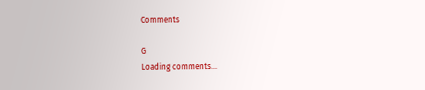Comments

G
Loading comments...